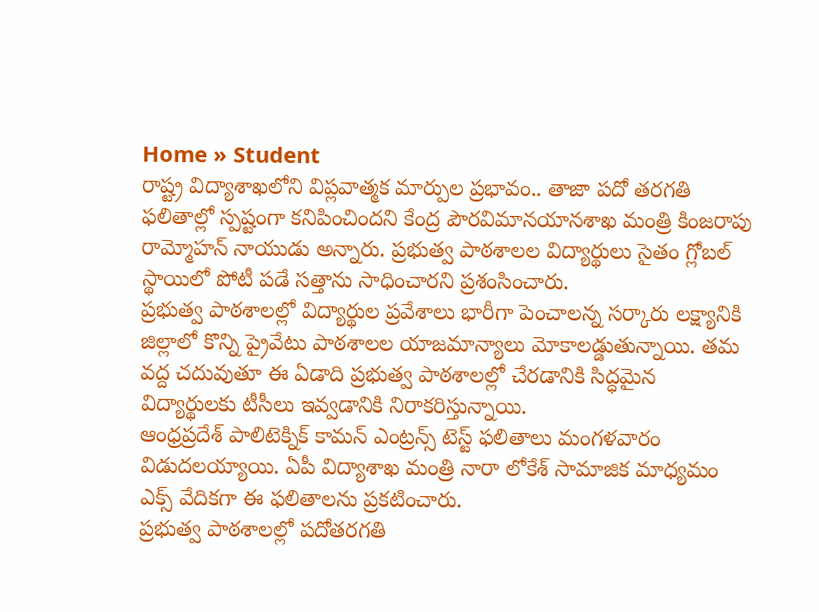Home » Student
రాష్ట్ర విద్యాశాఖలోని విప్లవాత్మక మార్పుల ప్రభావం.. తాజా పదో తరగతి ఫలితాల్లో స్పష్టంగా కనిపించిందని కేంద్ర పౌరవిమానయానశాఖ మంత్రి కింజరాపు రామ్మోహన్ నాయుడు అన్నారు. ప్రభుత్వ పాఠశాలల విద్యార్థులు సైతం గ్లోబల్ స్థాయిలో పోటీ పడే సత్తాను సాధించారని ప్రశంసించారు.
ప్రభుత్వ పాఠశాలల్లో విద్యార్థుల ప్రవేశాలు భారీగా పెంచాలన్న సర్కారు లక్ష్యానికి జిల్లాలో కొన్ని ప్రైవేటు పాఠశాలల యాజమాన్యాలు మోకాలడ్డుతున్నాయి. తమ వద్ద చదువుతూ ఈ ఏడాది ప్రభుత్వ పాఠశాలల్లో చేరడానికి సిద్ధమైన విద్యార్థులకు టీసీలు ఇవ్వడానికి నిరాకరిస్తున్నాయి.
ఆంధ్రప్రదేశ్ పాలిటెక్నిక్ కామన్ ఎంట్రన్స్ టెస్ట్ ఫలితాలు మంగళవారం విడుదలయ్యాయి. ఏపీ విద్యాశాఖ మంత్రి నారా లోకేశ్ సామాజిక మాధ్యమం ఎక్స్ వేదికగా ఈ ఫలితాలను ప్రకటించారు.
ప్రభుత్వ పాఠశాలల్లో పదోతరగతి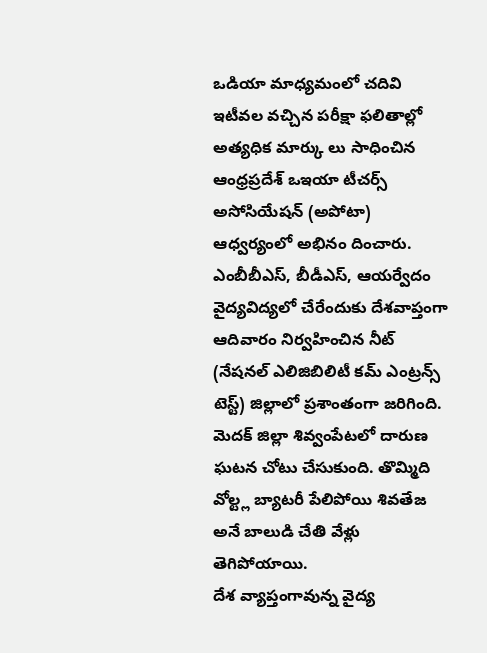ఒడియా మాధ్యమంలో చదివి ఇటీవల వచ్చిన పరీక్షా ఫలితాల్లో అత్యధిక మార్కు లు సాధించిన ఆంధ్రప్రదేశ్ ఒఇయా టీచర్స్ అసోసియేషన్ (అపోటా) ఆధ్వర్యంలో అభినం దించారు.
ఎంబీబీఎస్, బీడీఎస్, ఆయర్వేదం వైద్యవిద్యలో చేరేందుకు దేశవాప్తంగా ఆదివారం నిర్వహించిన నీట్ (నేషనల్ ఎలిజిబిలిటీ కమ్ ఎంట్రన్స్ టెస్ట్) జిల్లాలో ప్రశాంతంగా జరిగింది.
మెదక్ జిల్లా శివ్వంపేటలో దారుణ ఘటన చోటు చేసుకుంది. తొమ్మిది వోల్ట్ల బ్యాటరీ పేలిపోయి శివతేజ అనే బాలుడి చేతి వేళ్లు తెగిపోయాయి.
దేశ వ్యాప్తంగావున్న వైద్య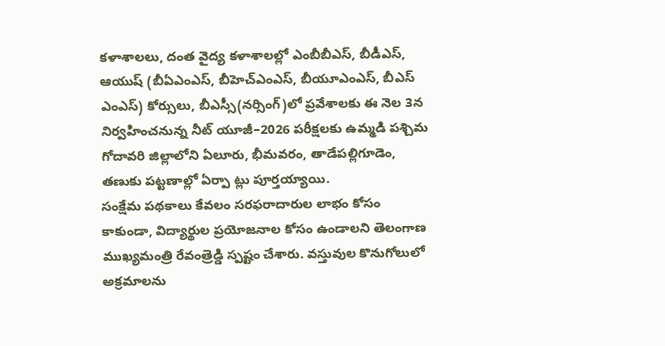కళాశాలలు, దంత వైద్య కళాశాలల్లో ఎంబీబీఎస్, బీడీఎస్, ఆయుష్ (బీఏఎంఎస్, బీహెచ్ఎంఎస్, బీయూఎంఎస్, బీఎస్ ఎంఎస్) కోర్సులు, బీఎస్సీ(నర్సింగ్)లో ప్రవేశాలకు ఈ నెల 3న నిర్వహించనున్న నీట్ యూజీ–2026 పరీక్షలకు ఉమ్మడి పశ్చిమ గోదావరి జిల్లాలోని ఏలూరు, భీమవరం, తాడేపల్లిగూడెం, తణుకు పట్టణాల్లో ఏర్పా ట్లు పూర్తయ్యాయి.
సంక్షేమ పథకాలు కేవలం సరఫరాదారుల లాభం కోసం కాకుండా, విద్యార్థుల ప్రయోజనాల కోసం ఉండాలని తెలంగాణ ముఖ్యమంత్రి రేవంత్రెడ్డి స్పష్టం చేశారు. వస్తువుల కొనుగోలులో అక్రమాలను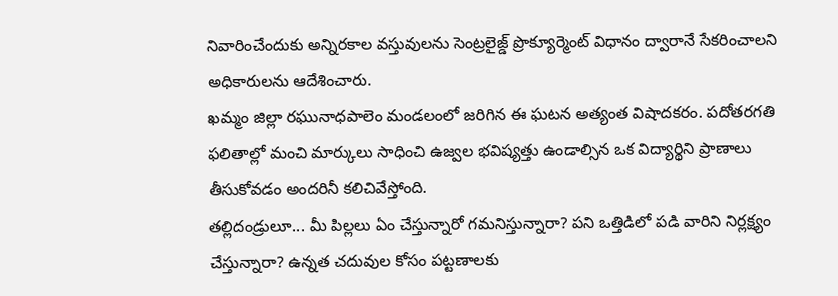నివారించేందుకు అన్నిరకాల వస్తువులను సెంట్రలైజ్డ్ ప్రొక్యూర్మెంట్ విధానం ద్వారానే సేకరించాలని అధికారులను ఆదేశించారు.
ఖమ్మం జిల్లా రఘునాధపాలెం మండలంలో జరిగిన ఈ ఘటన అత్యంత విషాదకరం. పదోతరగతి ఫలితాల్లో మంచి మార్కులు సాధించి ఉజ్వల భవిష్యత్తు ఉండాల్సిన ఒక విద్యార్థిని ప్రాణాలు తీసుకోవడం అందరినీ కలిచివేస్తోంది.
తల్లిదండ్రులూ... మీ పిల్లలు ఏం చేస్తున్నారో గమనిస్తున్నారా? పని ఒత్తిడిలో పడి వారిని నిర్లక్ష్యం చేస్తున్నారా? ఉన్నత చదువుల కోసం పట్టణాలకు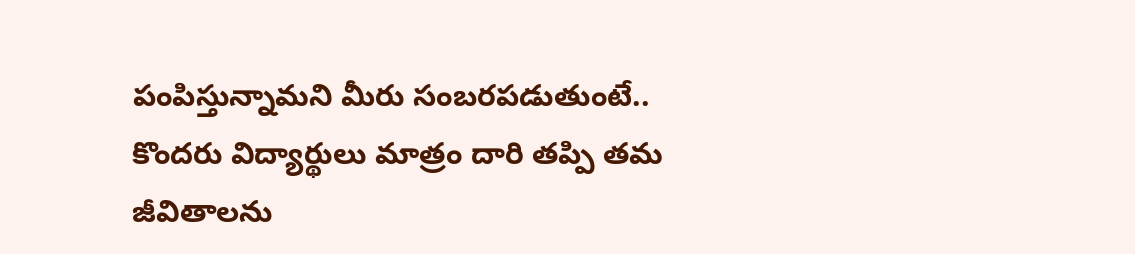పంపిస్తున్నామని మీరు సంబరపడుతుంటే.. కొందరు విద్యార్థులు మాత్రం దారి తప్పి తమ జీవితాలను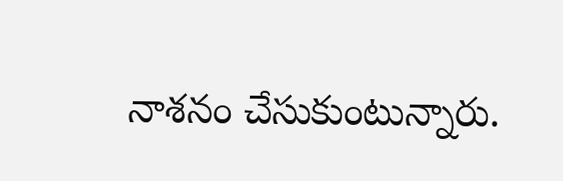నాశనం చేసుకుంటున్నారు.